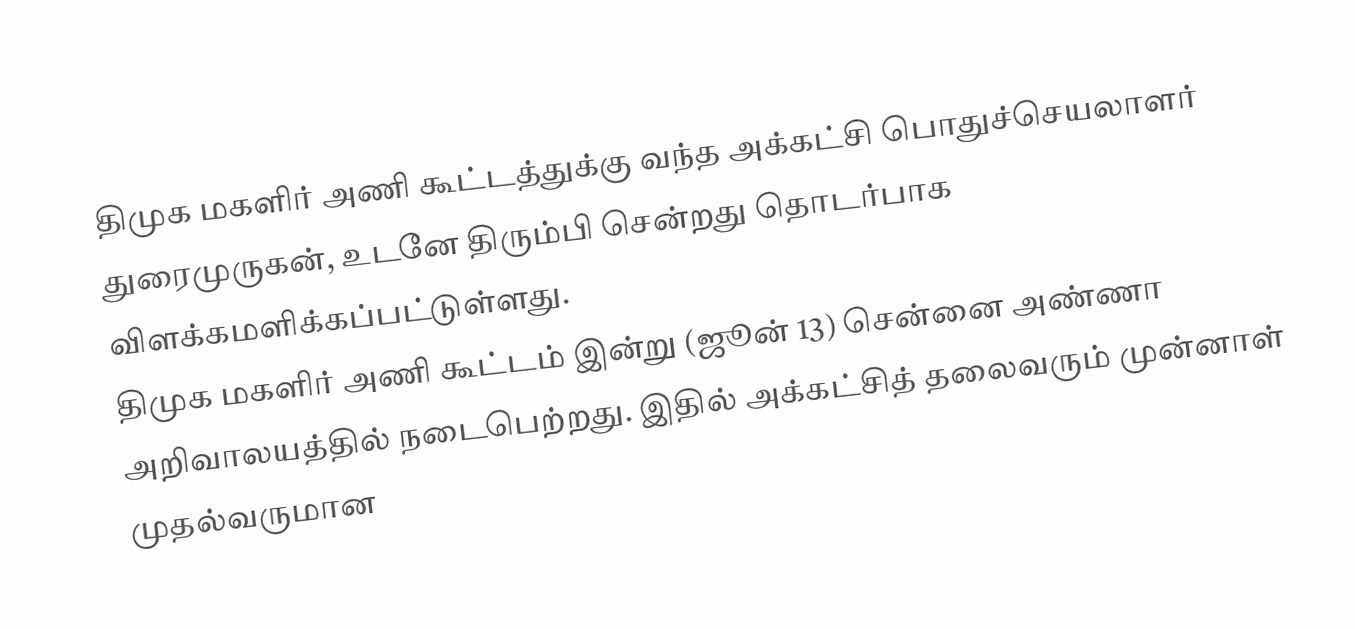திமுக மகளிர் அணி கூட்டத்துக்கு வந்த அக்கட்சி பொதுச்செயலாளர் துரைமுருகன், உடனே திரும்பி சென்றது தொடர்பாக விளக்கமளிக்கப்பட்டுள்ளது.
திமுக மகளிர் அணி கூட்டம் இன்று (ஜூன் 13) சென்னை அண்ணா அறிவாலயத்தில் நடைபெற்றது. இதில் அக்கட்சித் தலைவரும் முன்னாள் முதல்வருமான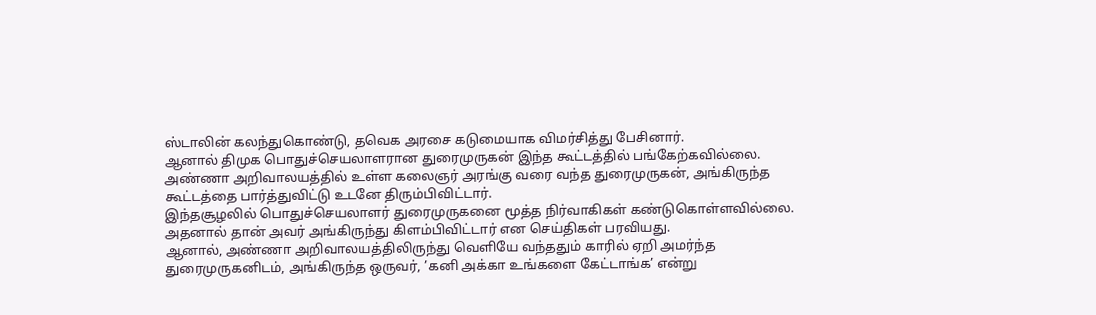ஸ்டாலின் கலந்துகொண்டு, தவெக அரசை கடுமையாக விமர்சித்து பேசினார்.
ஆனால் திமுக பொதுச்செயலாளரான துரைமுருகன் இந்த கூட்டத்தில் பங்கேற்கவில்லை.
அண்ணா அறிவாலயத்தில் உள்ள கலைஞர் அரங்கு வரை வந்த துரைமுருகன், அங்கிருந்த கூட்டத்தை பார்த்துவிட்டு உடனே திரும்பிவிட்டார்.
இந்தசூழலில் பொதுச்செயலாளர் துரைமுருகனை மூத்த நிர்வாகிகள் கண்டுகொள்ளவில்லை. அதனால் தான் அவர் அங்கிருந்து கிளம்பிவிட்டார் என செய்திகள் பரவியது.
ஆனால், அண்ணா அறிவாலயத்திலிருந்து வெளியே வந்ததும் காரில் ஏறி அமர்ந்த துரைமுருகனிடம், அங்கிருந்த ஒருவர், ’கனி அக்கா உங்களை கேட்டாங்க’ என்று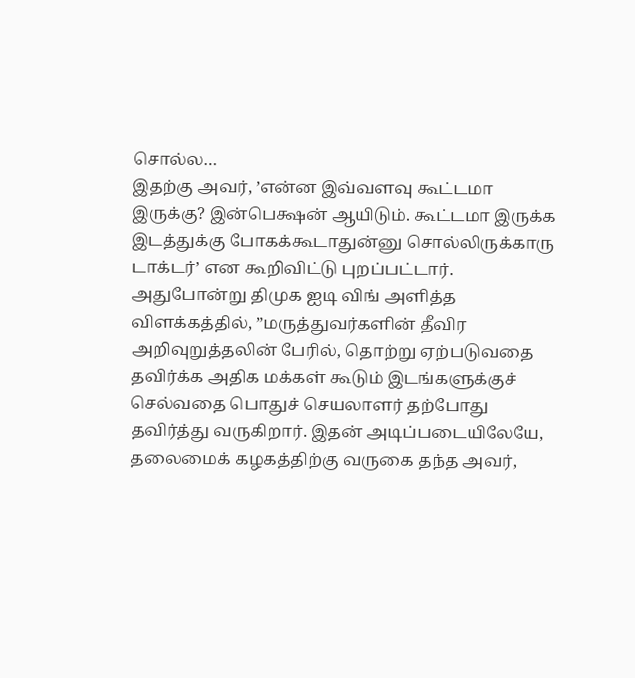சொல்ல…
இதற்கு அவர், ’என்ன இவ்வளவு கூட்டமா இருக்கு? இன்பெக்ஷன் ஆயிடும். கூட்டமா இருக்க இடத்துக்கு போகக்கூடாதுன்னு சொல்லிருக்காரு டாக்டர்’ என கூறிவிட்டு புறப்பட்டார்.
அதுபோன்று திமுக ஐடி விங் அளித்த விளக்கத்தில், ”மருத்துவர்களின் தீவிர அறிவுறுத்தலின் பேரில், தொற்று ஏற்படுவதை தவிர்க்க அதிக மக்கள் கூடும் இடங்களுக்குச் செல்வதை பொதுச் செயலாளர் தற்போது தவிர்த்து வருகிறார். இதன் அடிப்படையிலேயே, தலைமைக் கழகத்திற்கு வருகை தந்த அவர்,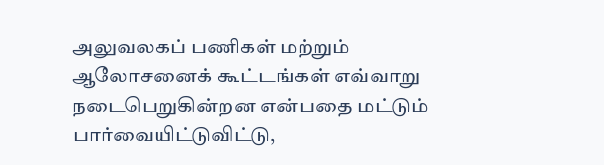அலுவலகப் பணிகள் மற்றும் ஆலோசனைக் கூட்டங்கள் எவ்வாறு நடைபெறுகின்றன என்பதை மட்டும் பார்வையிட்டுவிட்டு,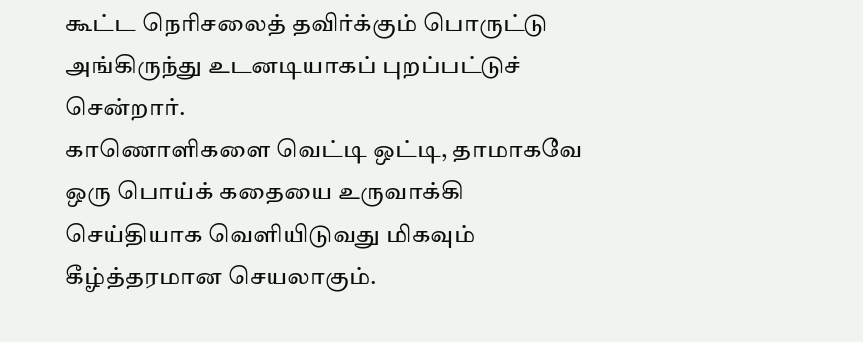கூட்ட நெரிசலைத் தவிர்க்கும் பொருட்டு அங்கிருந்து உடனடியாகப் புறப்பட்டுச் சென்றார்.
காணொளிகளை வெட்டி ஒட்டி, தாமாகவே ஒரு பொய்க் கதையை உருவாக்கி செய்தியாக வெளியிடுவது மிகவும் கீழ்த்தரமான செயலாகும்.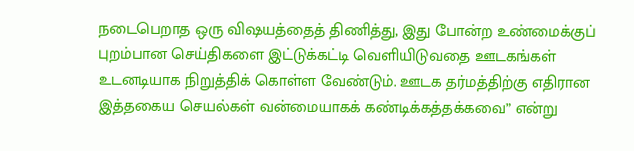நடைபெறாத ஒரு விஷயத்தைத் திணித்து, இது போன்ற உண்மைக்குப் புறம்பான செய்திகளை இட்டுக்கட்டி வெளியிடுவதை ஊடகங்கள் உடனடியாக நிறுத்திக் கொள்ள வேண்டும். ஊடக தர்மத்திற்கு எதிரான இத்தகைய செயல்கள் வன்மையாகக் கண்டிக்கத்தக்கவை” என்று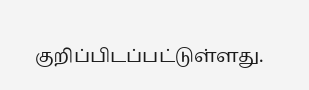குறிப்பிடப்பட்டுள்ளது.